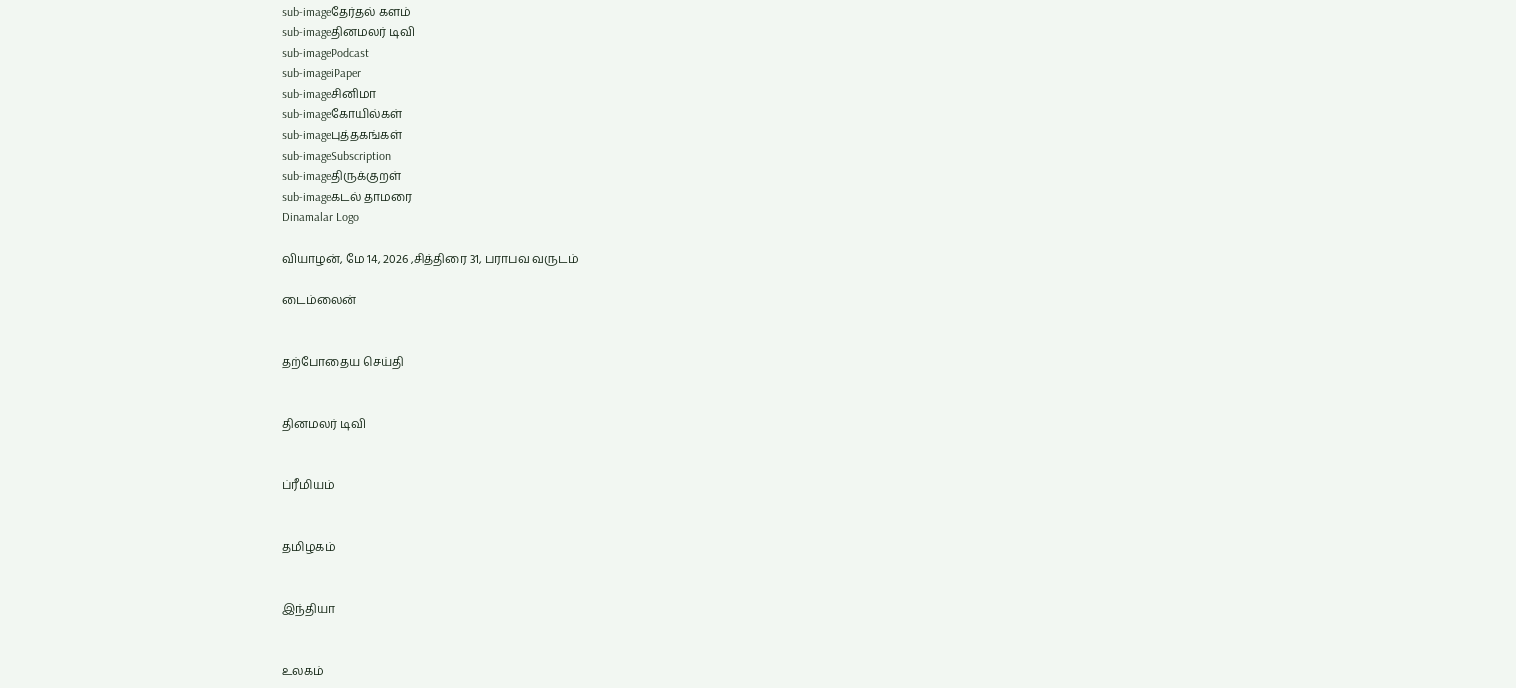sub-imageதேர்தல் களம்
sub-imageதினமலர் டிவி
sub-imagePodcast
sub-imageiPaper
sub-imageசினிமா
sub-imageகோயில்கள்
sub-imageபுத்தகங்கள்
sub-imageSubscription
sub-imageதிருக்குறள்
sub-imageகடல் தாமரை
Dinamalar Logo

வியாழன், மே 14, 2026 ,சித்திரை 31, பராபவ வருடம்

டைம்லைன்


தற்போதைய செய்தி


தினமலர் டிவி


ப்ரீமியம்


தமிழகம்


இந்தியா


உலகம்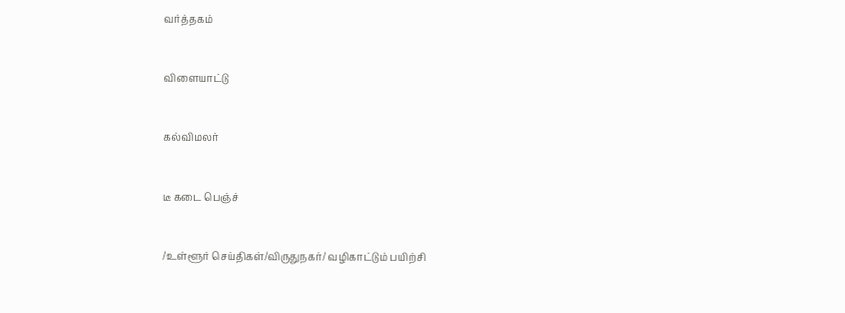வர்த்தகம்


விளையாட்டு


கல்விமலர்


டீ கடை பெஞ்ச்


/உள்ளூர் செய்திகள்/விருதுநகர்/ வழிகாட்டும் பயிற்சி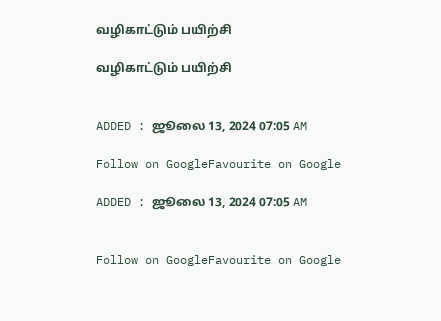வழிகாட்டும் பயிற்சி

வழிகாட்டும் பயிற்சி


ADDED : ஜூலை 13, 2024 07:05 AM

Follow on GoogleFavourite on Google

ADDED : ஜூலை 13, 2024 07:05 AM


Follow on GoogleFavourite on Google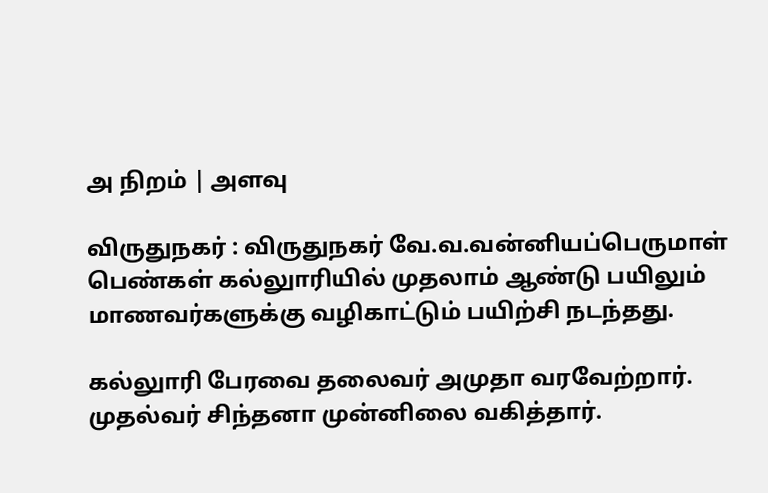அ நிறம் | அளவு

விருதுநகர் : விருதுநகர் வே.வ.வன்னியப்பெருமாள் பெண்கள் கல்லுாரியில் முதலாம் ஆண்டு பயிலும் மாணவர்களுக்கு வழிகாட்டும் பயிற்சி நடந்தது.

கல்லுாரி பேரவை தலைவர் அமுதா வரவேற்றார். முதல்வர் சிந்தனா முன்னிலை வகித்தார்.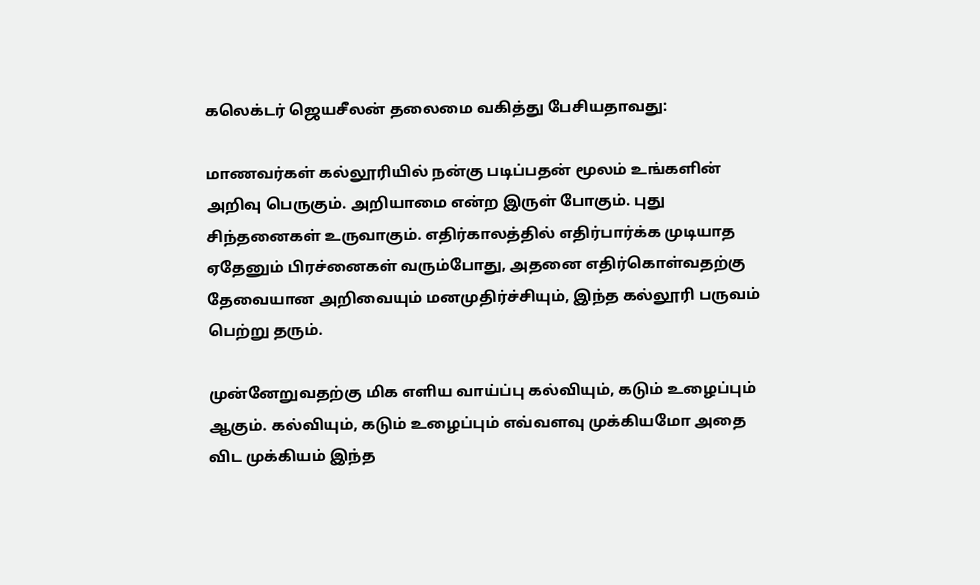கலெக்டர் ஜெயசீலன் தலைமை வகித்து பேசியதாவது:

மாணவர்கள் கல்லூரியில் நன்கு படிப்பதன் மூலம் உங்களின் அறிவு பெருகும். அறியாமை என்ற இருள் போகும். புது சிந்தனைகள் உருவாகும். எதிர்காலத்தில் எதிர்பார்க்க முடியாத ஏதேனும் பிரச்னைகள் வரும்போது, அதனை எதிர்கொள்வதற்கு தேவையான அறிவையும் மனமுதிர்ச்சியும், இந்த கல்லூரி பருவம் பெற்று தரும்.

முன்னேறுவதற்கு மிக எளிய வாய்ப்பு கல்வியும், கடும் உழைப்பும் ஆகும். கல்வியும், கடும் உழைப்பும் எவ்வளவு முக்கியமோ அதை விட முக்கியம் இந்த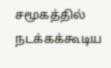சமூகத்தில் நடக்கக்கூடிய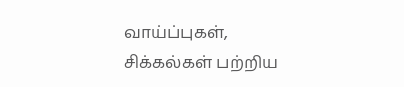வாய்ப்புகள், சிக்கல்கள் பற்றிய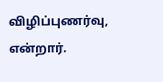விழிப்புணர்வு, என்றார்.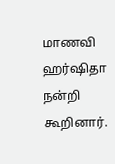மாணவி ஹர்ஷிதா நன்றி கூறினார்.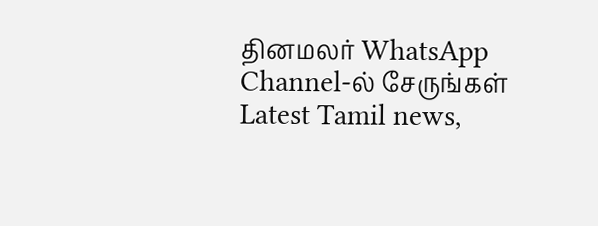தினமலர் WhatsApp Channel-ல் சேருங்கள்
Latest Tamil news,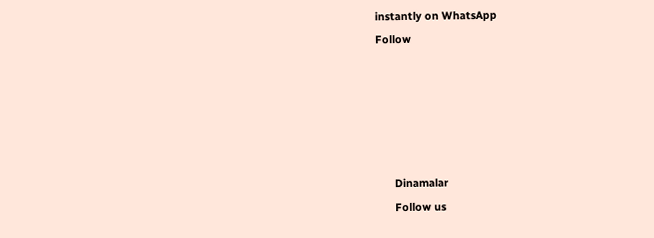instantly on WhatsApp
Follow





      Dinamalar
      Follow us